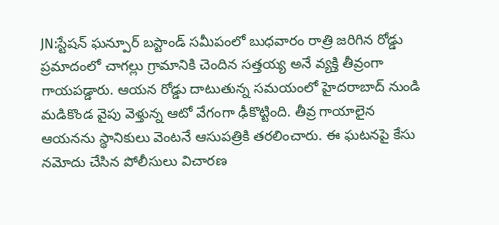JN:స్టేషన్ ఘన్పూర్ బస్టాండ్ సమీపంలో బుధవారం రాత్రి జరిగిన రోడ్డు ప్రమాదంలో చాగల్లు గ్రామానికి చెందిన సత్తయ్య అనే వ్యక్తి తీవ్రంగా గాయపడ్డారు. ఆయన రోడ్డు దాటుతున్న సమయంలో హైదరాబాద్ నుండి మడికొండ వైపు వెళ్తున్న ఆటో వేగంగా ఢీకొట్టింది. తీవ్ర గాయాలైన ఆయనను స్థానికులు వెంటనే ఆసుపత్రికి తరలించారు. ఈ ఘటనపై కేసు నమోదు చేసిన పోలీసులు విచారణ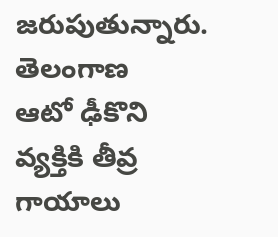జరుపుతున్నారు.
తెలంగాణ
ఆటో ఢీకొని వ్యక్తికి తీవ్ర గాయాలు